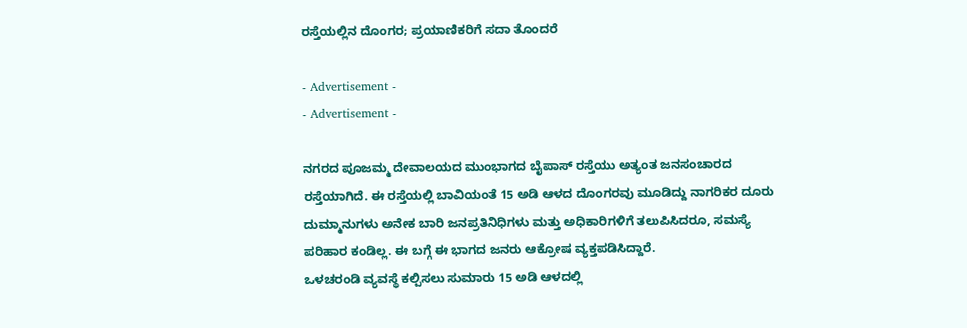ರಸ್ತೆಯಲ್ಲಿನ ದೊಂಗರ; ಪ್ರಯಾಣಿಕರಿಗೆ ಸದಾ ತೊಂದರೆ

- Advertisement -
- Advertisement -

ನಗರದ ಪೂಜಮ್ಮ ದೇವಾಲಯದ ಮುಂಭಾಗದ ಬೈಪಾಸ್ ರಸ್ತೆಯು ಅತ್ಯಂತ ಜನಸಂಚಾರದ ರಸ್ತೆಯಾಗಿದೆ. ಈ ರಸ್ತೆಯಲ್ಲಿ ಬಾವಿಯಂತೆ 15 ಅಡಿ ಆಳದ ದೊಂಗರವು ಮೂಡಿದ್ದು ನಾಗರಿಕರ ದೂರು ದುಮ್ಮಾನುಗಳು ಅನೇಕ ಬಾರಿ ಜನಪ್ರತಿನಿಧಿಗಳು ಮತ್ತು ಅಧಿಕಾರಿಗಳಿಗೆ ತಲುಪಿಸಿದರೂ, ಸಮಸ್ಯೆ ಪರಿಹಾರ ಕಂಡಿಲ್ಲ. ಈ ಬಗ್ಗೆ ಈ ಭಾಗದ ಜನರು ಆಕ್ರೋಷ ವ್ಯಕ್ತಪಡಿಸಿದ್ದಾರೆ.
ಒಳಚರಂಡಿ ವ್ಯವಸ್ಥೆ ಕಲ್ಪಿಸಲು ಸುಮಾರು 15 ಅಡಿ ಆಳದಲ್ಲಿ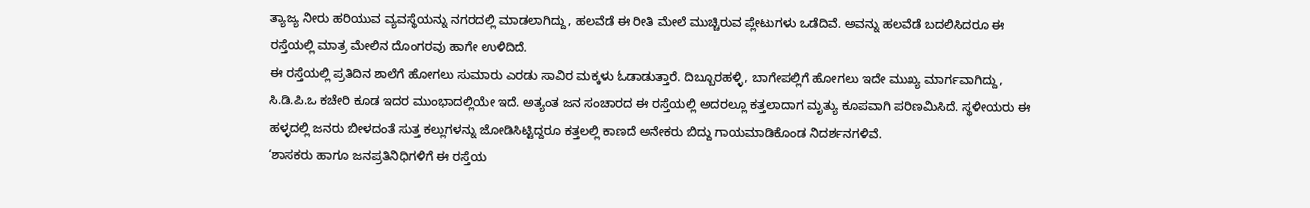ತ್ಯಾಜ್ಯ ನೀರು ಹರಿಯುವ ವ್ಯವಸ್ಥೆಯನ್ನು ನಗರದಲ್ಲಿ ಮಾಡಲಾಗಿದ್ದು, ಹಲವೆಡೆ ಈ ರೀತಿ ಮೇಲೆ ಮುಚ್ಚಿರುವ ಪ್ಲೇಟುಗಳು ಒಡೆದಿವೆ. ಅವನ್ನು ಹಲವೆಡೆ ಬದಲಿಸಿದರೂ ಈ ರಸ್ತೆಯಲ್ಲಿ ಮಾತ್ರ ಮೇಲಿನ ದೊಂಗರವು ಹಾಗೇ ಉಳಿದಿದೆ.
ಈ ರಸ್ತೆಯಲ್ಲಿ ಪ್ರತಿದಿನ ಶಾಲೆಗೆ ಹೋಗಲು ಸುಮಾರು ಎರಡು ಸಾವಿರ ಮಕ್ಕಳು ಓಡಾಡುತ್ತಾರೆ. ದಿಬ್ಬೂರಹಳ್ಳಿ, ಬಾಗೇಪಲ್ಲಿಗೆ ಹೋಗಲು ಇದೇ ಮುಖ್ಯ ಮಾರ್ಗವಾಗಿದ್ದು, ಸಿ.ಡಿ.ಪಿ.ಒ ಕಚೇರಿ ಕೂಡ ಇದರ ಮುಂಭಾದಲ್ಲಿಯೇ ಇದೆ. ಅತ್ಯಂತ ಜನ ಸಂಚಾರದ ಈ ರಸ್ತೆಯಲ್ಲಿ ಅದರಲ್ಲೂ ಕತ್ತಲಾದಾಗ ಮೃತ್ಯು ಕೂಪವಾಗಿ ಪರಿಣಮಿಸಿದೆ. ಸ್ಥಳೀಯರು ಈ ಹಳ್ಳದಲ್ಲಿ ಜನರು ಬೀಳದಂತೆ ಸುತ್ತ ಕಲ್ಲುಗಳನ್ನು ಜೋಡಿಸಿಟ್ಟಿದ್ದರೂ ಕತ್ತಲಲ್ಲಿ ಕಾಣದೆ ಅನೇಕರು ಬಿದ್ದು ಗಾಯಮಾಡಿಕೊಂಡ ನಿದರ್ಶನಗಳಿವೆ.
‘ಶಾಸಕರು ಹಾಗೂ ಜನಪ್ರತಿನಿಧಿಗಳಿಗೆ ಈ ರಸ್ತೆಯ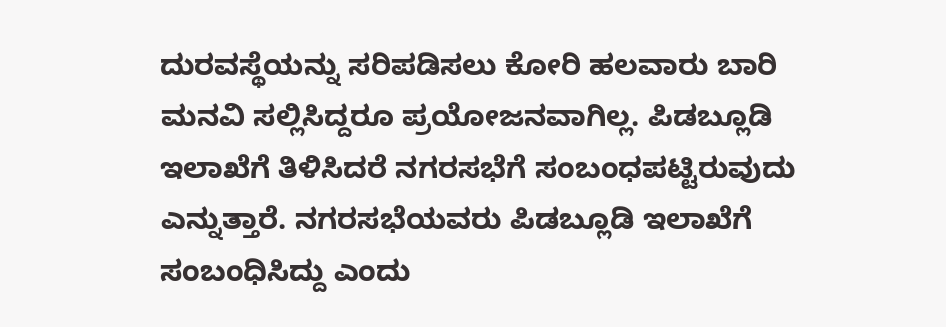ದುರವಸ್ಥೆಯನ್ನು ಸರಿಪಡಿಸಲು ಕೋರಿ ಹಲವಾರು ಬಾರಿ ಮನವಿ ಸಲ್ಲಿಸಿದ್ದರೂ ಪ್ರಯೋಜನವಾಗಿಲ್ಲ. ಪಿಡಬ್ಲೂಡಿ ಇಲಾಖೆಗೆ ತಿಳಿಸಿದರೆ ನಗರಸಭೆಗೆ ಸಂಬಂಧಪಟ್ಟಿರುವುದು ಎನ್ನುತ್ತಾರೆ. ನಗರಸಭೆಯವರು ಪಿಡಬ್ಲೂಡಿ ಇಲಾಖೆಗೆ ಸಂಬಂಧಿಸಿದ್ದು ಎಂದು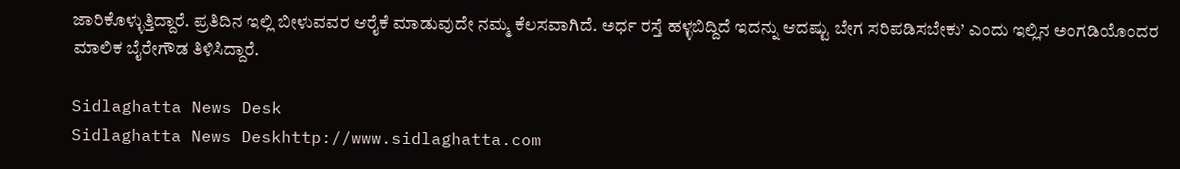ಜಾರಿಕೊಳ್ಳುತ್ತಿದ್ದಾರೆ. ಪ್ರತಿದಿನ ಇಲ್ಲಿ ಬೀಳುವವರ ಆರೈಕೆ ಮಾಡುವುದೇ ನಮ್ಮ ಕೆಲಸವಾಗಿದೆ. ಅರ್ಧ ರಸ್ತೆ ಹಳ್ಳಬಿದ್ದಿದೆ ಇದನ್ನು ಆದಷ್ಟು ಬೇಗ ಸರಿಪಡಿಸಬೇಕು’ ಎಂದು ಇಲ್ಲಿನ ಅಂಗಡಿಯೊಂದರ ಮಾಲಿಕ ಬೈರೇಗೌಡ ತಿಳಿಸಿದ್ದಾರೆ.

Sidlaghatta News Desk
Sidlaghatta News Deskhttp://www.sidlaghatta.com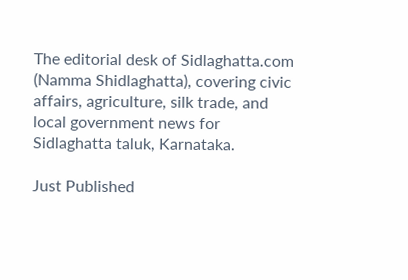The editorial desk of Sidlaghatta.com (Namma Shidlaghatta), covering civic affairs, agriculture, silk trade, and local government news for Sidlaghatta taluk, Karnataka.

Just Published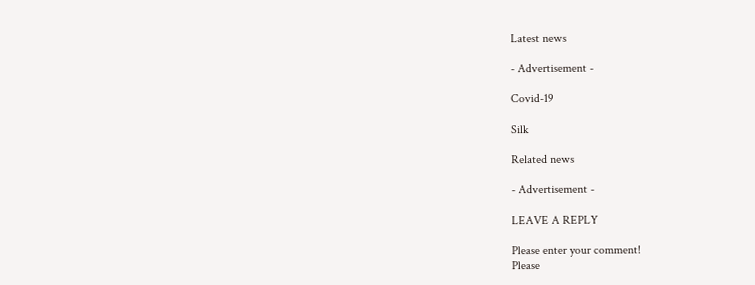Latest news

- Advertisement -

Covid-19

Silk

Related news

- Advertisement -

LEAVE A REPLY

Please enter your comment!
Please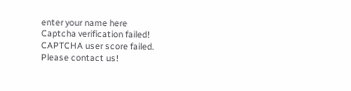enter your name here
Captcha verification failed!
CAPTCHA user score failed. Please contact us!